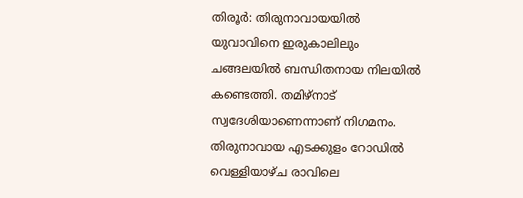തിരൂര്‍: തിരുനാവായയില്‍ യുവാവിനെ ഇരുകാലിലും ചങ്ങലയില്‍ ബന്ധിതനായ നിലയില്‍  കണ്ടെത്തി. തമിഴ്നാട് സ്വദേശിയാണെന്നാണ് നിഗമനം. തിരുനാവായ എടക്കുളം റോഡില്‍ വെള്ളിയാഴ്ച രാവിലെ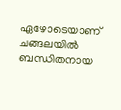ഏഴോടെയാണ് ചങ്ങലയില്‍ ബന്ധിതനായ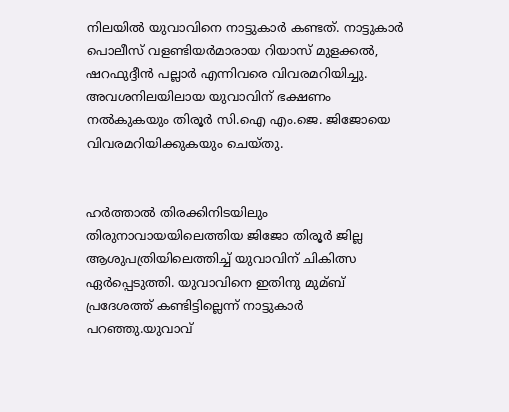നിലയില്‍ യുവാവിനെ നാട്ടുകാര്‍ കണ്ടത്. നാട്ടുകാര്‍ പൊലീസ് വളണ്ടിയര്‍മാരായ റിയാസ് മുളക്കല്‍, ഷറഫുദ്ദീന്‍ പല്ലാര്‍ എന്നിവരെ വിവരമറിയിച്ചു. അവശനിലയിലായ യുവാവിന് ഭക്ഷണം നല്‍കുകയും തിരൂര്‍ സി.ഐ എം.ജെ. ജിജോയെ വിവരമറിയിക്കുകയും ചെയ്തു.


ഹര്‍ത്താല്‍ തിരക്കിനിടയിലും തിരുനാവായയിലെത്തിയ ജിജോ തിരൂര്‍ ജില്ല ആശുപത്രിയിലെത്തിച്ച്‌ യുവാവിന് ചികിത്സ ഏര്‍പ്പെടുത്തി. യുവാവിനെ ഇതിനു മുമ്ബ് പ്രദേശത്ത് കണ്ടിട്ടില്ലെന്ന് നാട്ടുകാര്‍ പറഞ്ഞു.യുവാവ്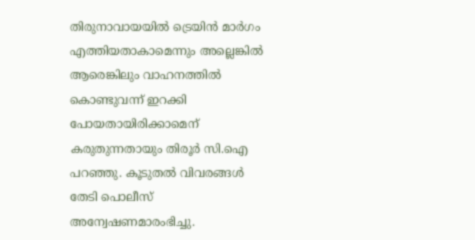തിരുനാവായയില്‍ ട്രെയിന്‍ മാര്‍ഗം എത്തിയതാകാമെന്നും അല്ലെങ്കില്‍ ആരെങ്കിലും വാഹനത്തില്‍ കൊണ്ടുവന്ന് ഇറക്കി പോയതായിരിക്കാമെന് കരുതുന്നതായും തിരൂര്‍ സി.ഐ പറഞ്ഞു. കൂടുതല്‍ വിവരങ്ങള്‍ തേടി പൊലീസ് അന്വേഷണമാരംഭിച്ചു.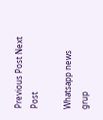Previous Post Next Post

Whatsapp news grup